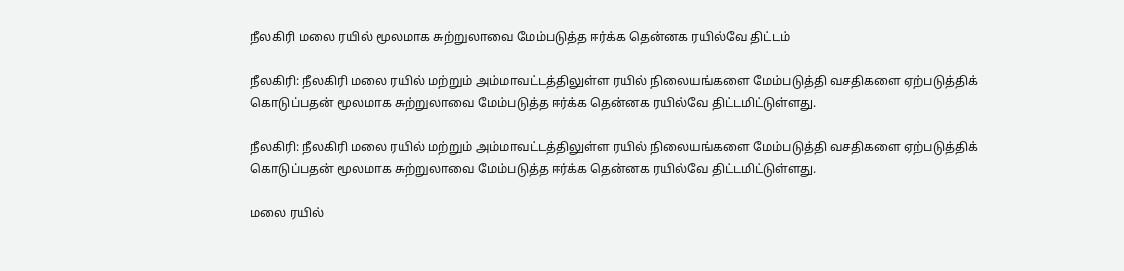நீலகிரி மலை ரயில் மூலமாக சுற்றுலாவை மேம்படுத்த ஈர்க்க தென்னக ரயில்வே திட்டம்

நீலகிரி: நீலகிரி மலை ரயில் மற்றும் அம்மாவட்டத்திலுள்ள ரயில் நிலையங்களை மேம்படுத்தி வசதிகளை ஏற்படுத்திக் கொடுப்பதன் மூலமாக சுற்றுலாவை மேம்படுத்த ஈர்க்க தென்னக ரயில்வே திட்டமிட்டுள்ளது.

நீலகிரி: நீலகிரி மலை ரயில் மற்றும் அம்மாவட்டத்திலுள்ள ரயில் நிலையங்களை மேம்படுத்தி வசதிகளை ஏற்படுத்திக் கொடுப்பதன் மூலமாக சுற்றுலாவை மேம்படுத்த ஈர்க்க தென்னக ரயில்வே திட்டமிட்டுள்ளது.

மலை ரயில்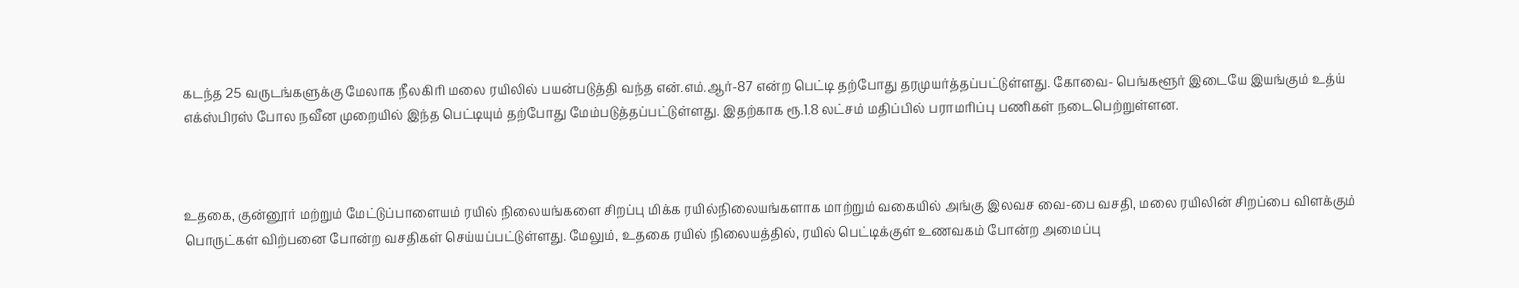கடந்த 25 வருடங்களுக்கு மேலாக நீலகிரி மலை ரயிலில் பயன்படுத்தி வந்த என்.எம்.ஆர்-87 என்ற பெட்டி தற்போது தரமுயர்த்தப்பட்டுள்ளது. கோவை- பெங்களூர் இடையே இயங்கும் உத்ய் எக்ஸ்பிரஸ் போல நவீன முறையில் இந்த பெட்டியும் தற்போது மேம்படுத்தப்பட்டுள்ளது. இதற்காக ரூ.1.8 லட்சம் மதிப்பில் பராமரிப்பு பணிகள் நடைபெற்றுள்ளன.



உதகை, குன்னூர் மற்றும் மேட்டுப்பாளையம் ரயில் நிலையங்களை சிறப்பு மிக்க ரயில்நிலையங்களாக மாற்றும் வகையில் அங்கு இலவச வை-பை வசதி, மலை ரயிலின் சிறப்பை விளக்கும் பொருட்கள் விற்பனை போன்ற வசதிகள் செய்யப்பட்டுள்ளது. மேலும், உதகை ரயில் நிலையத்தில், ரயில் பெட்டிக்குள் உணவகம் போன்ற அமைப்பு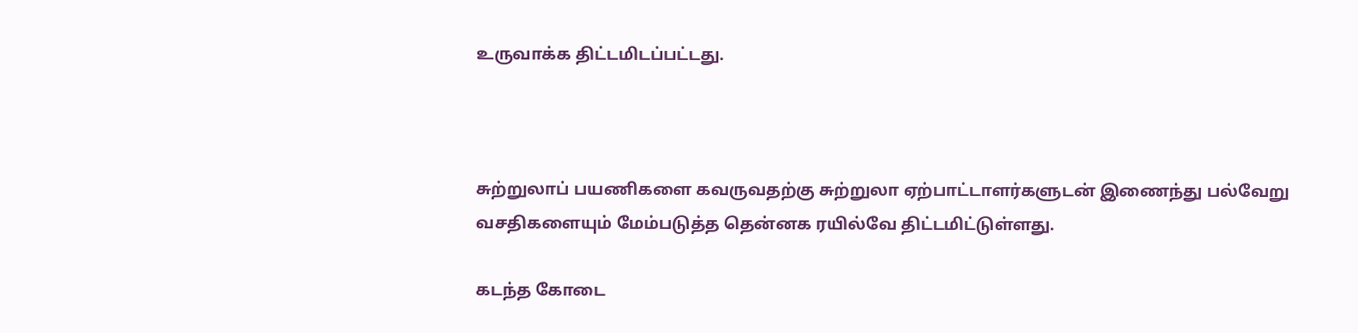உருவாக்க திட்டமிடப்பட்டது.



சுற்றுலாப் பயணிகளை கவருவதற்கு சுற்றுலா ஏற்பாட்டாளர்களுடன் இணைந்து பல்வேறு வசதிகளையும் மேம்படுத்த தென்னக ரயில்வே திட்டமிட்டுள்ளது.

கடந்த கோடை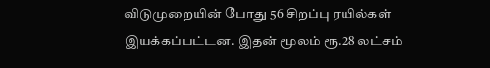விடுமுறையின் போது 56 சிறப்பு ரயில்கள் இயக்கப்பட்டன. இதன் மூலம் ரூ.28 லட்சம்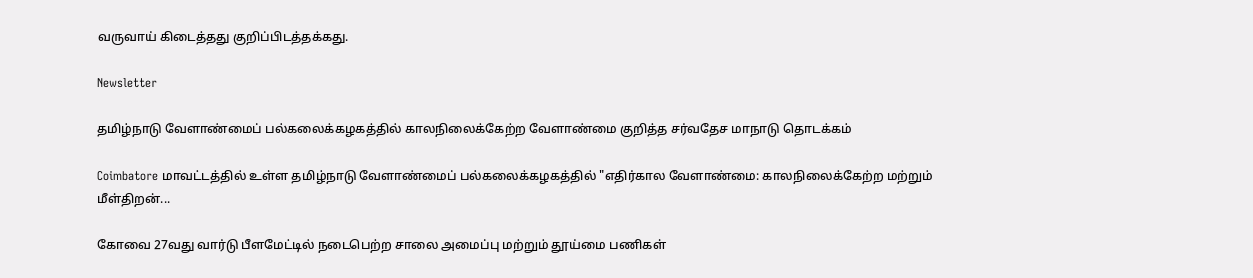வருவாய் கிடைத்தது குறிப்பிடத்தக்கது.

Newsletter

தமிழ்நாடு வேளாண்மைப் பல்கலைக்கழகத்தில் காலநிலைக்கேற்ற வேளாண்மை குறித்த சர்வதேச மாநாடு தொடக்கம்

Coimbatore மாவட்டத்தில் உள்ள தமிழ்நாடு வேளாண்மைப் பல்கலைக்கழகத்தில் "எதிர்கால வேளாண்மை: காலநிலைக்கேற்ற மற்றும் மீள்திறன்...

கோவை 27வது வார்டு பீளமேட்டில் நடைபெற்ற சாலை அமைப்பு மற்றும் தூய்மை பணிகள்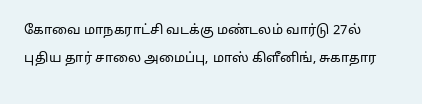கோவை மாநகராட்சி வடக்கு மண்டலம் வார்டு 27ல் புதிய தார் சாலை அமைப்பு, மாஸ் கிளீனிங், சுகாதார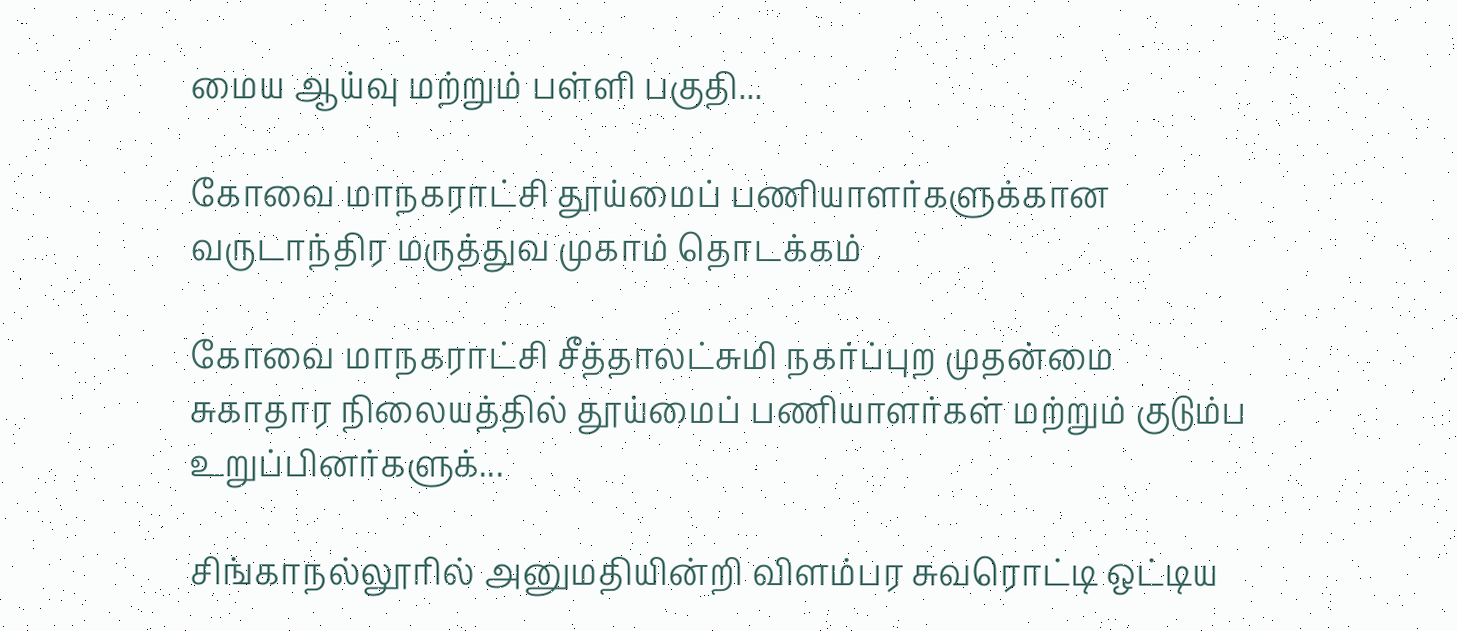மைய ஆய்வு மற்றும் பள்ளி பகுதி...

கோவை மாநகராட்சி தூய்மைப் பணியாளர்களுக்கான வருடாந்திர மருத்துவ முகாம் தொடக்கம்

கோவை மாநகராட்சி சீத்தாலட்சுமி நகர்ப்புற முதன்மை சுகாதார நிலையத்தில் தூய்மைப் பணியாளர்கள் மற்றும் குடும்ப உறுப்பினர்களுக்...

சிங்காநல்லூரில் அனுமதியின்றி விளம்பர சுவரொட்டி ஒட்டிய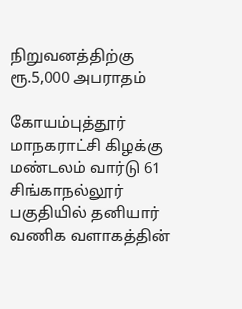நிறுவனத்திற்கு ரூ.5,000 அபராதம்

கோயம்புத்தூர் மாநகராட்சி கிழக்கு மண்டலம் வார்டு 61 சிங்காநல்லூர் பகுதியில் தனியார் வணிக வளாகத்தின்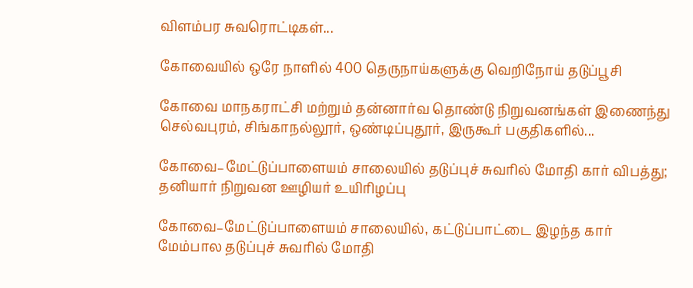விளம்பர சுவரொட்டிகள்...

கோவையில் ஒரே நாளில் 400 தெருநாய்களுக்கு வெறிநோய் தடுப்பூசி

கோவை மாநகராட்சி மற்றும் தன்னார்வ தொண்டு நிறுவனங்கள் இணைந்து செல்வபுரம், சிங்காநல்லூர், ஒண்டிப்புதூர், இருகூர் பகுதிகளில்...

கோவை–மேட்டுப்பாளையம் சாலையில் தடுப்புச் சுவரில் மோதி கார் விபத்து; தனியார் நிறுவன ஊழியர் உயிரிழப்பு

கோவை–மேட்டுப்பாளையம் சாலையில், கட்டுப்பாட்டை இழந்த கார் மேம்பால தடுப்புச் சுவரில் மோதி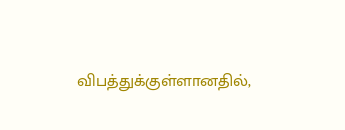விபத்துக்குள்ளானதில்,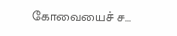கோவையைச் ச...